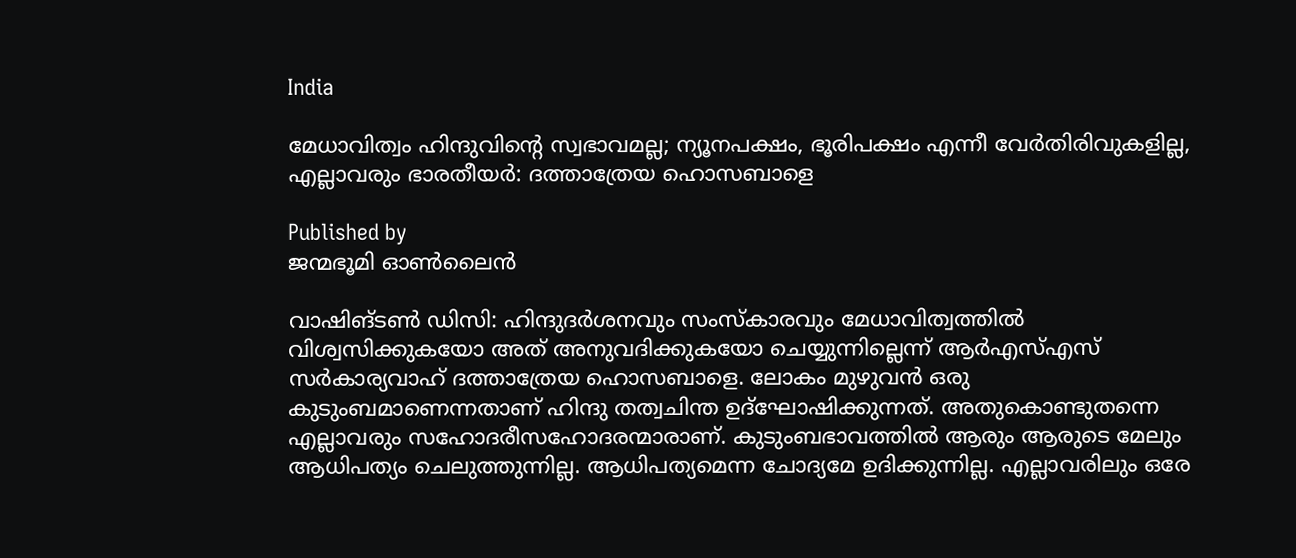India

മേധാവിത്വം ഹിന്ദുവിന്റെ സ്വഭാവമല്ല; ന്യൂനപക്ഷം, ഭൂരിപക്ഷം എന്നീ വേര്‍തിരിവുകളില്ല, എല്ലാവരും ഭാരതീയർ: ദത്താത്രേയ ഹൊസബാളെ

Published by
ജന്മഭൂമി ഓണ്‍ലൈന്‍

വാഷിങ്ടണ്‍ ഡിസി: ഹിന്ദുദര്‍ശനവും സംസ്‌കാരവും മേധാവിത്വത്തില്‍ വിശ്വസിക്കുകയോ അത് അനുവദിക്കുകയോ ചെയ്യുന്നില്ലെന്ന് ആര്‍എസ്എസ് സര്‍കാര്യവാഹ് ദത്താത്രേയ ഹൊസബാളെ. ലോകം മുഴുവന്‍ ഒരു കുടുംബമാണെന്നതാണ് ഹിന്ദു തത്വചിന്ത ഉദ്‌ഘോഷിക്കുന്നത്. അതുകൊണ്ടുതന്നെ എല്ലാവരും സഹോദരീസഹോദരന്മാരാണ്. കുടുംബഭാവത്തില്‍ ആരും ആരുടെ മേലും ആധിപത്യം ചെലുത്തുന്നില്ല. ആധിപത്യമെന്ന ചോദ്യമേ ഉദിക്കുന്നില്ല. എല്ലാവരിലും ഒരേ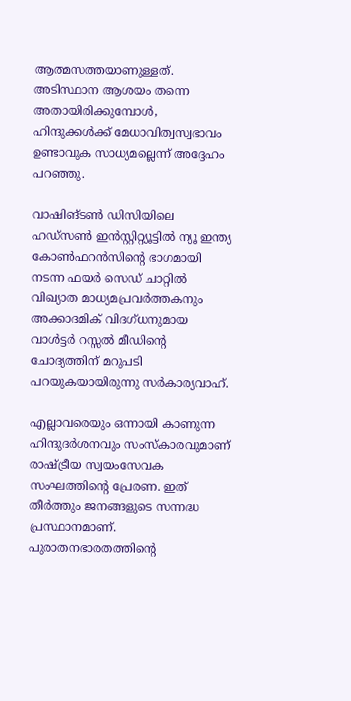ആത്മസത്തയാണുള്ളത്. അടിസ്ഥാന ആശയം തന്നെ അതായിരിക്കുമ്പോള്‍, ഹിന്ദുക്കള്‍ക്ക് മേധാവിത്വസ്വഭാവം ഉണ്ടാവുക സാധ്യമല്ലെന്ന് അദ്ദേഹം പറഞ്ഞു.

വാഷിങ്ടണ്‍ ഡിസിയിലെ ഹഡ്‌സണ്‍ ഇന്‍സ്റ്റിറ്റ്യൂട്ടില്‍ ന്യൂ ഇന്ത്യ കോണ്‍ഫറന്‍സിന്റെ ഭാഗമായി നടന്ന ഫയര്‍ സെഡ് ചാറ്റില്‍ വിഖ്യാത മാധ്യമപ്രവര്‍ത്തകനും അക്കാദമിക് വിദഗ്ധനുമായ വാള്‍ട്ടര്‍ റസ്സല്‍ മീഡിന്റെ ചോദ്യത്തിന് മറുപടി പറയുകയായിരുന്നു സര്‍കാര്യവാഹ്.

എല്ലാവരെയും ഒന്നായി കാണുന്ന ഹിന്ദുദര്‍ശനവും സംസ്‌കാരവുമാണ് രാഷ്‌ട്രീയ സ്വയംസേവക സംഘത്തിന്റെ പ്രേരണ. ഇത് തീര്‍ത്തും ജനങ്ങളുടെ സന്നദ്ധ പ്രസ്ഥാനമാണ്. പുരാതനഭാരതത്തിന്റെ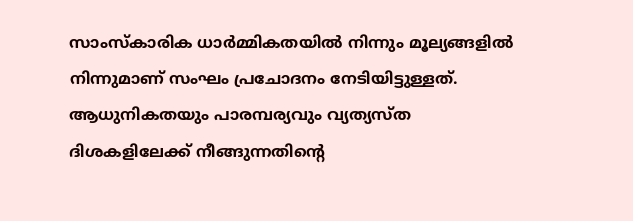സാംസ്‌കാരിക ധാര്‍മ്മികതയില്‍ നിന്നും മൂല്യങ്ങളില്‍ നിന്നുമാണ് സംഘം പ്രചോദനം നേടിയിട്ടുള്ളത്. ആധുനികതയും പാരമ്പര്യവും വ്യത്യസ്ത ദിശകളിലേക്ക് നീങ്ങുന്നതിന്റെ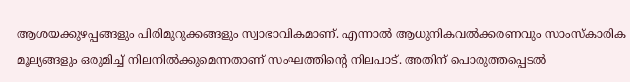ആശയക്കുഴപ്പങ്ങളും പിരിമുറുക്കങ്ങളും സ്വാഭാവികമാണ്. എന്നാല്‍ ആധുനികവല്‍ക്കരണവും സാംസ്‌കാരിക മൂല്യങ്ങളും ഒരുമിച്ച് നിലനില്‍ക്കുമെന്നതാണ് സംഘത്തിന്റെ നിലപാട്. അതിന് പൊരുത്തപ്പെടല്‍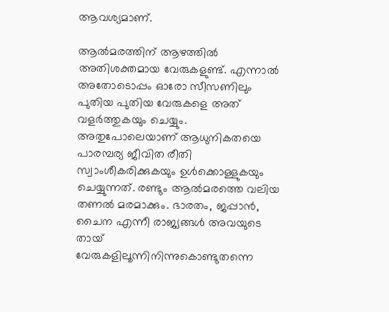ആവശ്യമാണ്.

ആല്‍മരത്തിന് ആഴത്തില്‍ അതിശക്തമായ വേരുകളുണ്ട്. എന്നാല്‍ അതോടൊപ്പം ഓരോ സീസണിലും പുതിയ പുതിയ വേരുകളെ അത് വളര്‍ത്തുകയും ചെയ്യും. അതുപോലെയാണ് ആധുനികതയെ പാരമ്പര്യ ജീവിത രീതി സ്വാംശീകരിക്കുകയും ഉള്‍ക്കൊള്ളുകയും ചെയ്യുന്നത്. രണ്ടും ആല്‍മരത്തെ വലിയ തണല്‍ മരമാക്കും. ഭാരതം, ജപ്പാന്‍, ചൈന എന്നീ രാജ്യങ്ങള്‍ അവയുടെ തായ് വേരുകളിലൂന്നിനിന്നുകൊണ്ടുതന്നെ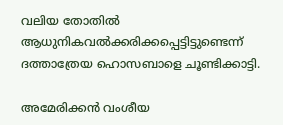വലിയ തോതില്‍ ആധുനികവല്‍ക്കരിക്കപ്പെട്ടിട്ടുണ്ടെന്ന് ദത്താത്രേയ ഹൊസബാളെ ചൂണ്ടിക്കാട്ടി.

അമേരിക്കന്‍ വംശീയ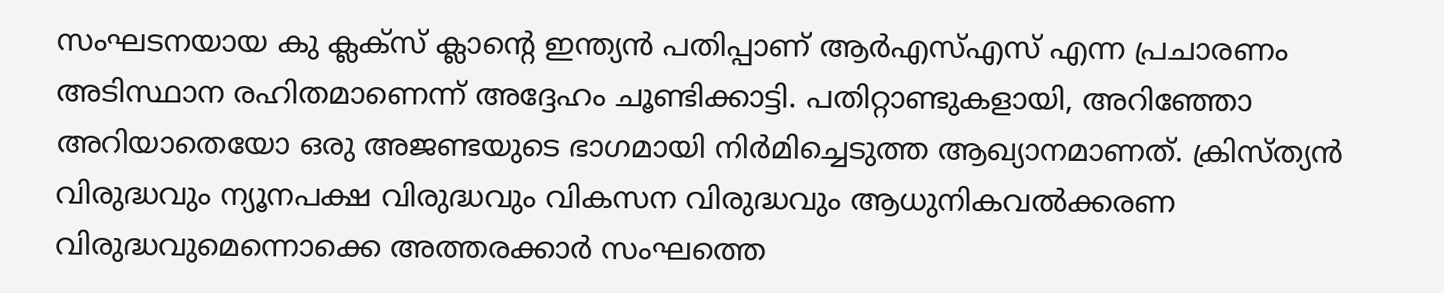സംഘടനയായ കു ക്ലക്‌സ് ക്ലാന്റെ ഇന്ത്യന്‍ പതിപ്പാണ് ആര്‍എസ്എസ് എന്ന പ്രചാരണം അടിസ്ഥാന രഹിതമാണെന്ന് അദ്ദേഹം ചൂണ്ടിക്കാട്ടി. പതിറ്റാണ്ടുകളായി, അറിഞ്ഞോ അറിയാതെയോ ഒരു അജണ്ടയുടെ ഭാഗമായി നിര്‍മിച്ചെടുത്ത ആഖ്യാനമാണത്. ക്രിസ്ത്യന്‍ വിരുദ്ധവും ന്യൂനപക്ഷ വിരുദ്ധവും വികസന വിരുദ്ധവും ആധുനികവല്‍ക്കരണ വിരുദ്ധവുമെന്നൊക്കെ അത്തരക്കാര്‍ സംഘത്തെ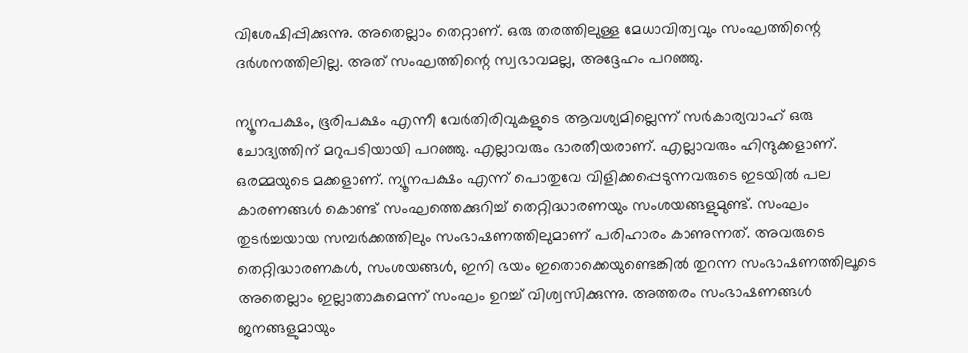വിശേഷിപ്പിക്കുന്നു. അതെല്ലാം തെറ്റാണ്. ഒരു തരത്തിലുള്ള മേധാവിത്വവും സംഘത്തിന്റെ ദര്‍ശനത്തിലില്ല. അത് സംഘത്തിന്റെ സ്വഭാവമല്ല, അദ്ദേഹം പറഞ്ഞു.

ന്യൂനപക്ഷം, ഭൂരിപക്ഷം എന്നീ വേര്‍തിരിവുകളുടെ ആവശ്യമില്ലെന്ന് സര്‍കാര്യവാഹ് ഒരു ചോദ്യത്തിന് മറുപടിയായി പറഞ്ഞു. എല്ലാവരും ഭാരതീയരാണ്. എല്ലാവരും ഹിന്ദുക്കളാണ്. ഒരമ്മയുടെ മക്കളാണ്. ന്യൂനപക്ഷം എന്ന് പൊതുവേ വിളിക്കപ്പെടുന്നവരുടെ ഇടയില്‍ പല കാരണങ്ങള്‍ കൊണ്ട് സംഘത്തെക്കുറിച്ച് തെറ്റിദ്ധാരണയും സംശയങ്ങളുമുണ്ട്. സംഘം തുടര്‍ച്ചയായ സമ്പര്‍ക്കത്തിലും സംഭാഷണത്തിലുമാണ് പരിഹാരം കാണുന്നത്. അവരുടെ തെറ്റിദ്ധാരണകള്‍, സംശയങ്ങള്‍, ഇനി ഭയം ഇതൊക്കെയുണ്ടെങ്കില്‍ തുറന്ന സംഭാഷണത്തിലൂടെ അതെല്ലാം ഇല്ലാതാകുമെന്ന് സംഘം ഉറച്ച് വിശ്വസിക്കുന്നു. അത്തരം സംഭാഷണങ്ങള്‍ ജനങ്ങളുമായും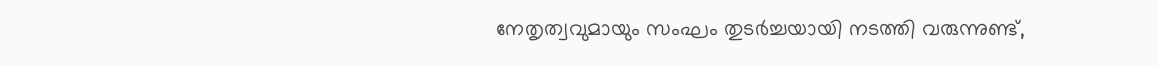നേതൃത്വവുമായും സംഘം തുടര്‍ച്ചയായി നടത്തി വരുന്നുണ്ട്,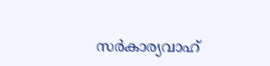സര്‍കാര്യവാഹ്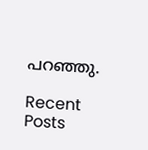പറഞ്ഞു.

Recent Posts